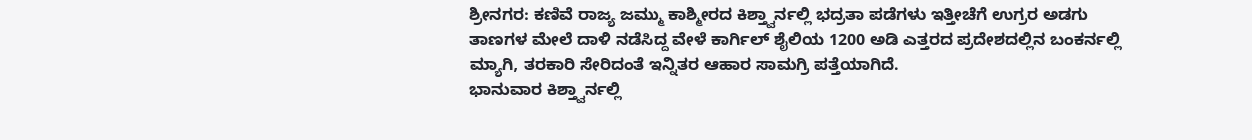ಶ್ರೀನಗರ: ಕಣಿವೆ ರಾಜ್ಯ ಜಮ್ಮು ಕಾಶ್ಮೀರದ ಕಿಶ್ತ್ವಾರ್ನಲ್ಲಿ ಭದ್ರತಾ ಪಡೆಗಳು ಇತ್ತೀಚೆಗೆ ಉಗ್ರರ ಅಡಗು ತಾಣಗಳ ಮೇಲೆ ದಾಳಿ ನಡೆಸಿದ್ದ ವೇಳೆ ಕಾರ್ಗಿಲ್ ಶೈಲಿಯ 1200 ಅಡಿ ಎತ್ತರದ ಪ್ರದೇಶದಲ್ಲಿನ ಬಂಕರ್ನಲ್ಲಿ ಮ್ಯಾಗಿ, ತರಕಾರಿ ಸೇರಿದಂತೆ ಇನ್ನಿತರ ಆಹಾರ ಸಾಮಗ್ರಿ ಪತ್ತೆಯಾಗಿದೆ.
ಭಾನುವಾರ ಕಿಶ್ತ್ವಾರ್ನಲ್ಲಿ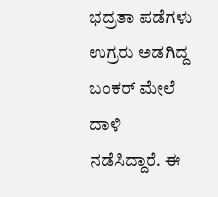ಭದ್ರತಾ ಪಡೆಗಳು ಉಗ್ರರು ಅಡಗಿದ್ದ ಬಂಕರ್ ಮೇಲೆ ದಾಳಿ ನಡೆಸಿದ್ದಾರೆ. ಈ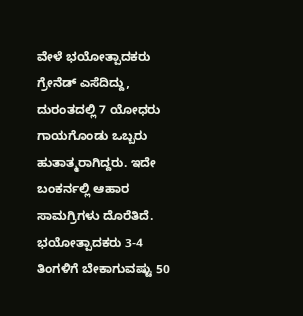ವೇಳೆ ಭಯೋತ್ಪಾದಕರು ಗ್ರೇನೆಡ್ ಎಸೆದಿದ್ದು, ದುರಂತದಲ್ಲಿ 7 ಯೋಧರು ಗಾಯಗೊಂಡು ಒಬ್ಬರು ಹುತಾತ್ಮರಾಗಿದ್ದರು. ಇದೇ ಬಂಕರ್ನಲ್ಲಿ ಆಹಾರ ಸಾಮಗ್ರಿಗಳು ದೊರೆತಿದೆ.
ಭಯೋತ್ಪಾದಕರು 3-4 ತಿಂಗಳಿಗೆ ಬೇಕಾಗುವಷ್ಟು 50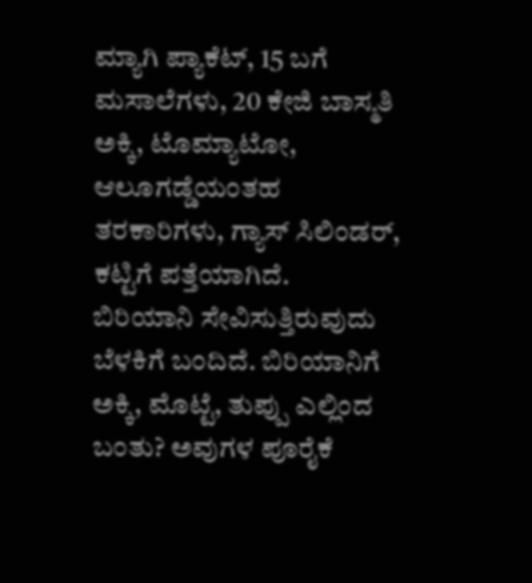ಮ್ಯಾಗಿ ಪ್ಯಾಕೆಟ್, 15 ಬಗೆ ಮಸಾಲೆಗಳು, 20 ಕೇಜಿ ಬಾಸ್ಮತಿ ಅಕ್ಕಿ, ಟೊಮ್ಯಾಟೋ, ಆಲೂಗಡ್ಡೆಯಂತಹ ತರಕಾರಿಗಳು, ಗ್ಯಾಸ್ ಸಿಲಿಂಡರ್, ಕಟ್ಟಿಗೆ ಪತ್ತೆಯಾಗಿದೆ.
ಬಿರಿಯಾನಿ ಸೇವಿಸುತ್ತಿರುವುದು ಬೆಳಕಿಗೆ ಬಂದಿದೆ. ಬಿರಿಯಾನಿಗೆ ಅಕ್ಕಿ, ಮೊಟ್ಟೆ, ತುಪ್ಪು ಎಲ್ಲಿಂದ ಬಂತು? ಅವುಗಳ ಪೂರೈಕೆ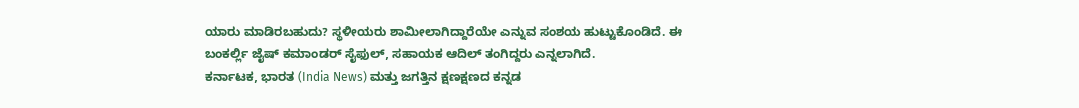ಯಾರು ಮಾಡಿರಬಹುದು? ಸ್ಥಳೀಯರು ಶಾಮೀಲಾಗಿದ್ದಾರೆಯೇ ಎನ್ನುವ ಸಂಶಯ ಹುಟ್ಟುಕೊಂಡಿದೆ. ಈ ಬಂಕರ್ಲ್ಲಿ ಜೈಷ್ ಕಮಾಂಡರ್ ಸೈಫುಲ್, ಸಹಾಯಕ ಆದಿಲ್ ತಂಗಿದ್ದರು ಎನ್ನಲಾಗಿದೆ.
ಕರ್ನಾಟಕ, ಭಾರತ (India News) ಮತ್ತು ಜಗತ್ತಿನ ಕ್ಷಣಕ್ಷಣದ ಕನ್ನಡ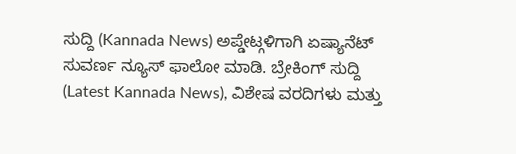ಸುದ್ದಿ (Kannada News) ಅಪ್ಡೇಟ್ಗಳಿಗಾಗಿ ಏಷ್ಯಾನೆಟ್ ಸುವರ್ಣ ನ್ಯೂಸ್ ಫಾಲೋ ಮಾಡಿ. ಬ್ರೇಕಿಂಗ್ ಸುದ್ದಿ (Latest Kannada News), ವಿಶೇಷ ವರದಿಗಳು ಮತ್ತು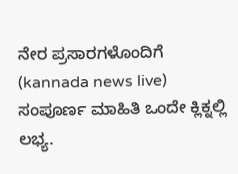ನೇರ ಪ್ರಸಾರಗಳೊಂದಿಗೆ (kannada news live) ಸಂಪೂರ್ಣ ಮಾಹಿತಿ ಒಂದೇ ಕ್ಲಿಕ್ನಲ್ಲಿ ಲಭ್ಯ.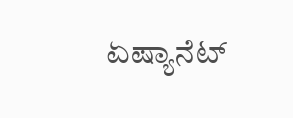ಏಷ್ಯಾನೆಟ್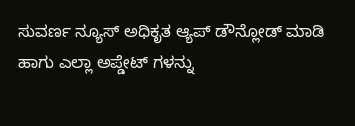ಸುವರ್ಣ ನ್ಯೂಸ್ ಅಧಿಕೃತ ಆ್ಯಪ್ ಡೌನ್ಲೋಡ್ ಮಾಡಿ ಹಾಗು ಎಲ್ಲಾ ಅಪ್ಡೇಟ್ ಗಳನ್ನು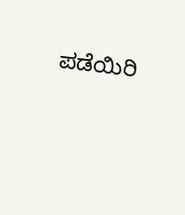ಪಡೆಯಿರಿ